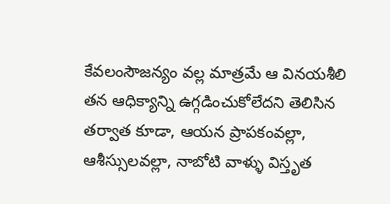కేవలంసౌజన్యం వల్ల మాత్రమే ఆ వినయశీలి తన ఆధిక్యాన్ని ఉగ్గడించుకోలేదని తెలిసిన తర్వాత కూడా, ఆయన ప్రాపకంవల్లా, ఆశీస్సులవల్లా, నాబోటి వాళ్ళు విస్తృత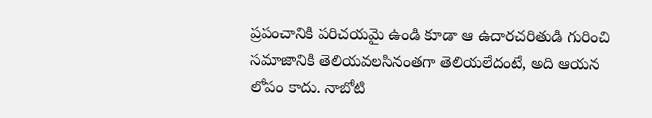ప్రపంచానికి పరిచయమై ఉండి కూడా ఆ ఉదారచరితుడి గురించి సమాజానికి తెలియవలసినంతగా తెలియలేదంటే, అది ఆయన లోపం కాదు. నాబోటి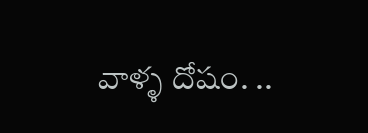వాళ్ళ దోషం. ..